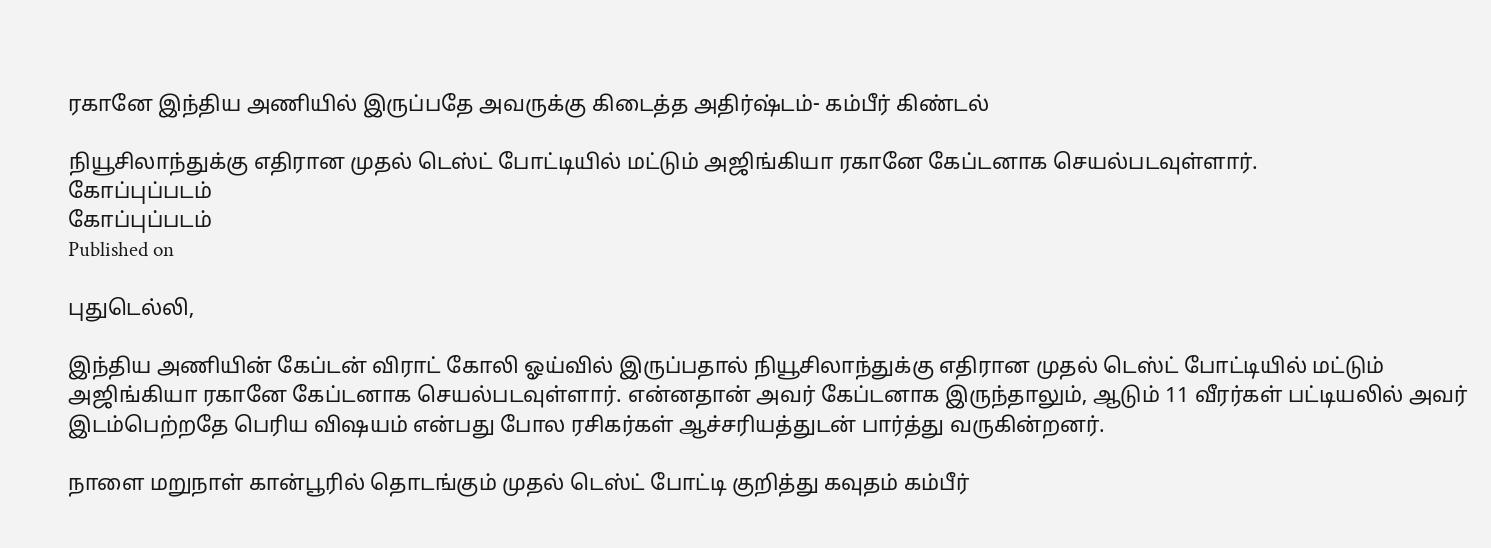ரகானே இந்திய அணியில் இருப்பதே அவருக்கு கிடைத்த அதிர்ஷ்டம்- கம்பீர் கிண்டல்

நியூசிலாந்துக்கு எதிரான முதல் டெஸ்ட் போட்டியில் மட்டும் அஜிங்கியா ரகானே கேப்டனாக செயல்படவுள்ளார்.
கோப்புப்படம்
கோப்புப்படம்
Published on

புதுடெல்லி,

இந்திய அணியின் கேப்டன் விராட் கோலி ஓய்வில் இருப்பதால் நியூசிலாந்துக்கு எதிரான முதல் டெஸ்ட் போட்டியில் மட்டும் அஜிங்கியா ரகானே கேப்டனாக செயல்படவுள்ளார். என்னதான் அவர் கேப்டனாக இருந்தாலும், ஆடும் 11 வீரர்கள் பட்டியலில் அவர் இடம்பெற்றதே பெரிய விஷயம் என்பது போல ரசிகர்கள் ஆச்சரியத்துடன் பார்த்து வருகின்றனர்.

நாளை மறுநாள் கான்பூரில் தொடங்கும் முதல் டெஸ்ட் போட்டி குறித்து கவுதம் கம்பீர்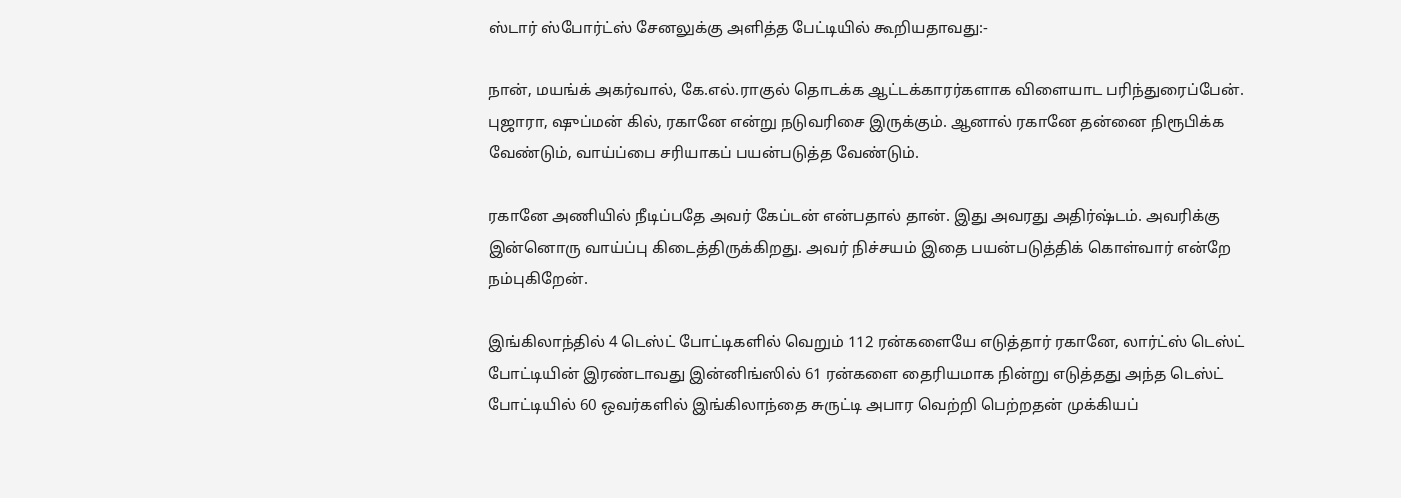ஸ்டார் ஸ்போர்ட்ஸ் சேனலுக்கு அளித்த பேட்டியில் கூறியதாவது:-

நான், மயங்க் அகர்வால், கே.எல்.ராகுல் தொடக்க ஆட்டக்காரர்களாக விளையாட பரிந்துரைப்பேன். புஜாரா, ஷுப்மன் கில், ரகானே என்று நடுவரிசை இருக்கும். ஆனால் ரகானே தன்னை நிரூபிக்க வேண்டும், வாய்ப்பை சரியாகப் பயன்படுத்த வேண்டும்.

ரகானே அணியில் நீடிப்பதே அவர் கேப்டன் என்பதால் தான். இது அவரது அதிர்ஷ்டம். அவரிக்கு இன்னொரு வாய்ப்பு கிடைத்திருக்கிறது. அவர் நிச்சயம் இதை பயன்படுத்திக் கொள்வார் என்றே நம்புகிறேன்.

இங்கிலாந்தில் 4 டெஸ்ட் போட்டிகளில் வெறும் 112 ரன்களையே எடுத்தார் ரகானே, லார்ட்ஸ் டெஸ்ட் போட்டியின் இரண்டாவது இன்னிங்ஸில் 61 ரன்களை தைரியமாக நின்று எடுத்தது அந்த டெஸ்ட் போட்டியில் 60 ஒவர்களில் இங்கிலாந்தை சுருட்டி அபார வெற்றி பெற்றதன் முக்கியப்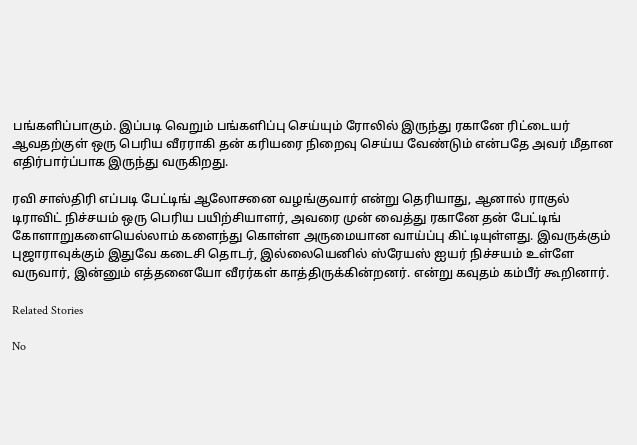பங்களிப்பாகும். இப்படி வெறும் பங்களிப்பு செய்யும் ரோலில் இருந்து ரகானே ரிட்டையர் ஆவதற்குள் ஒரு பெரிய வீரராகி தன் கரியரை நிறைவு செய்ய வேண்டும் என்பதே அவர் மீதான எதிர்பார்ப்பாக இருந்து வருகிறது.

ரவி சாஸ்திரி எப்படி பேட்டிங் ஆலோசனை வழங்குவார் என்று தெரியாது, ஆனால் ராகுல் டிராவிட் நிச்சயம் ஒரு பெரிய பயிற்சியாளர், அவரை முன் வைத்து ரகானே தன் பேட்டிங் கோளாறுகளையெல்லாம் களைந்து கொள்ள அருமையான வாய்ப்பு கிட்டியுள்ளது. இவருக்கும் புஜாராவுக்கும் இதுவே கடைசி தொடர், இல்லையெனில் ஸ்ரேயஸ் ஐயர் நிச்சயம் உள்ளே வருவார், இன்னும் எத்தனையோ வீரர்கள் காத்திருக்கின்றனர். என்று கவுதம் கம்பீர் கூறினார்.

Related Stories

No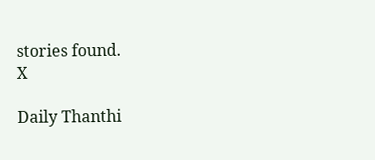stories found.
X

Daily Thanthi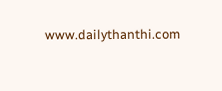www.dailythanthi.com